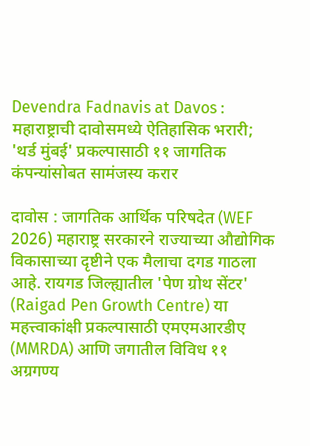Devendra Fadnavis at Davos : महाराष्ट्राची दावोसमध्ये ऐतिहासिक भरारी; 'थर्ड मुंबई' प्रकल्पासाठी ११ जागतिक कंपन्यांसोबत सामंजस्य करार

दावोस : जागतिक आर्थिक परिषदेत (WEF 2026) महाराष्ट्र सरकारने राज्याच्या औद्योगिक विकासाच्या दृष्टीने एक मैलाचा दगड गाठला आहे. रायगड जिल्ह्यातील 'पेण ग्रोथ सेंटर' (Raigad Pen Growth Centre) या महत्त्वाकांक्षी प्रकल्पासाठी एमएमआरडीए (MMRDA) आणि जगातील विविध ११ अग्रगण्य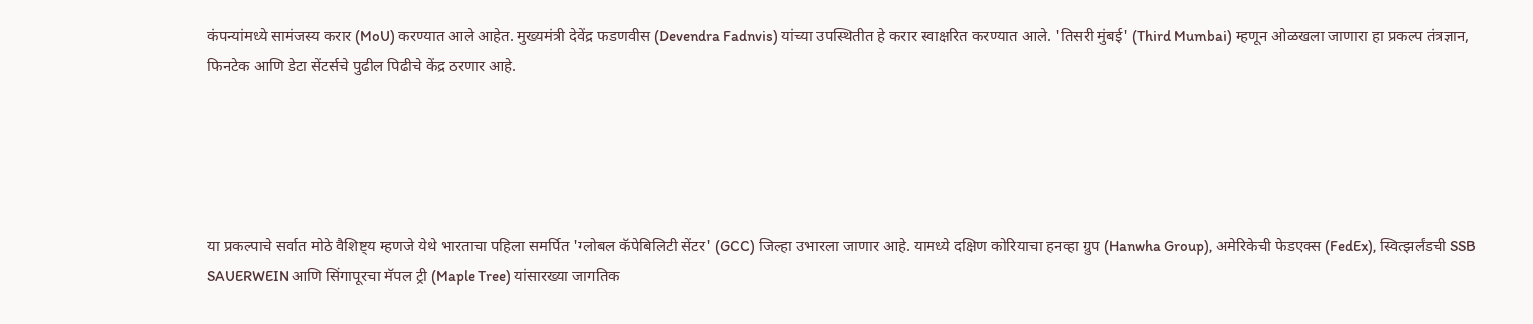कंपन्यांमध्ये सामंजस्य करार (MoU) करण्यात आले आहेत. मुख्यमंत्री देवेंद्र फडणवीस (Devendra Fadnvis) यांच्या उपस्थितीत हे करार स्वाक्षरित करण्यात आले. 'तिसरी मुंबई' (Third Mumbai) म्हणून ओळखला जाणारा हा प्रकल्प तंत्रज्ञान, फिनटेक आणि डेटा सेंटर्सचे पुढील पिढीचे केंद्र ठरणार आहे.





या प्रकल्पाचे सर्वात मोठे वैशिष्ट्य म्हणजे येथे भारताचा पहिला समर्पित 'ग्लोबल कॅपेबिलिटी सेंटर' (GCC) जिल्हा उभारला जाणार आहे. यामध्ये दक्षिण कोरियाचा हनव्हा ग्रुप (Hanwha Group), अमेरिकेची फेडएक्स (FedEx), स्वित्झर्लंडची SSB SAUERWEIN आणि सिंगापूरचा मॅपल ट्री (Maple Tree) यांसारख्या जागतिक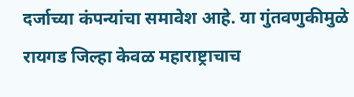दर्जाच्या कंपन्यांचा समावेश आहे. या गुंतवणुकीमुळे रायगड जिल्हा केवळ महाराष्ट्राचाच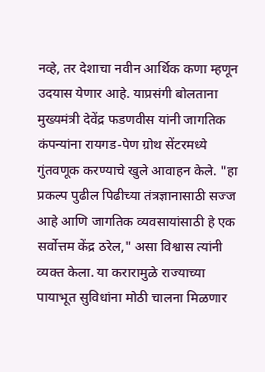नव्हे, तर देशाचा नवीन आर्थिक कणा म्हणून उदयास येणार आहे. याप्रसंगी बोलताना मुख्यमंत्री देवेंद्र फडणवीस यांनी जागतिक कंपन्यांना रायगड-पेण ग्रोथ सेंटरमध्ये गुंतवणूक करण्याचे खुले आवाहन केले. "हा प्रकल्प पुढील पिढीच्या तंत्रज्ञानासाठी सज्ज आहे आणि जागतिक व्यवसायांसाठी हे एक सर्वोत्तम केंद्र ठरेल," असा विश्वास त्यांनी व्यक्त केला. या करारामुळे राज्याच्या पायाभूत सुविधांना मोठी चालना मिळणार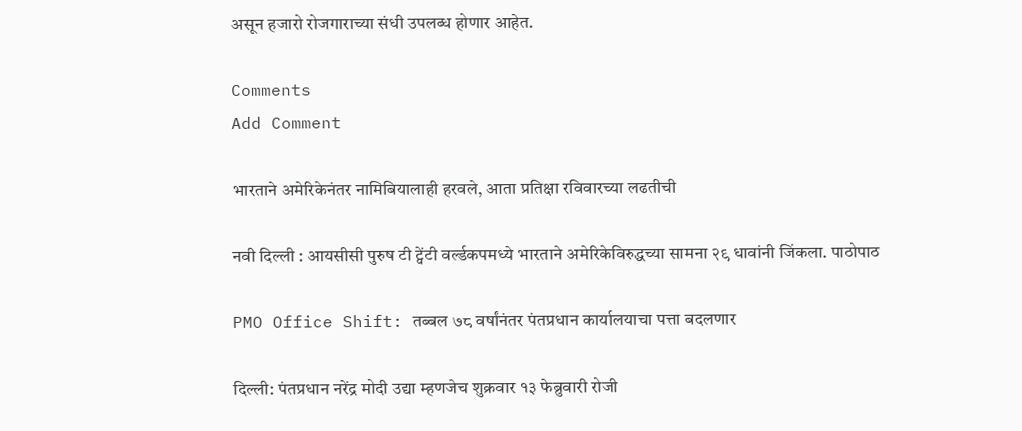असून हजारो रोजगाराच्या संधी उपलब्ध होणार आहेत.

Comments
Add Comment

भारताने अमेरिकेनंतर नामिबियालाही हरवले, आता प्रतिक्षा रविवारच्या लढतीची

नवी दिल्ली : आयसीसी पुरुष टी ट्वेंटी वर्ल्डकपमध्ये भारताने अमेरिकेविरुद्धच्या सामना २९ धावांनी जिंकला. पाठोपाठ

PMO Office Shift: तब्बल ७८ वर्षांनंतर पंतप्रधान कार्यालयाचा पत्ता बदलणार

दिल्ली: पंतप्रधान नरेंद्र मोदी उद्या म्हणजेच शुक्रवार १३ फेब्रुवारी रोजी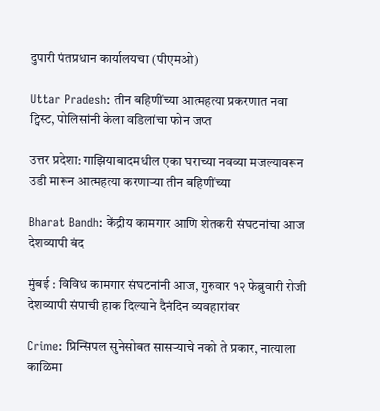दुपारी पंतप्रधान कार्यालयचा (पीएमओ)

Uttar Pradesh: तीन बहिणींच्या आत्महत्या प्रकरणात नवा ट्विस्ट, पोलिसांनी केला वडिलांचा फोन जप्त

उत्तर प्रदेशा: गाझियाबादमधील एका घराच्या नवव्या मजल्यावरून उडी मारून आत्महत्या करणाऱ्या तीन बहिणींच्या

Bharat Bandh: केंद्रीय कामगार आणि शेतकरी संघटनांचा आज देशव्यापी बंद

मुंबई : विविध कामगार संघटनांनी आज, गुरुवार १२ फेब्रुवारी रोजी देशव्यापी संपाची हाक दिल्याने दैनंदिन व्यवहारांवर

Crime: प्रिन्सिपल सुनेसोबत सासऱ्याचे नको ते प्रकार, नात्याला काळिमा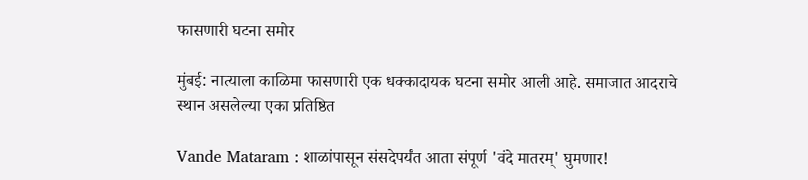फासणारी घटना समोर

मुंबई: नात्याला काळिमा फासणारी एक धक्कादायक घटना समोर आली आहे. समाजात आदराचे स्थान असलेल्या एका प्रतिष्ठित

Vande Mataram : शाळांपासून संसदेपर्यंत आता संपूर्ण 'वंदे मातरम्' घुमणार!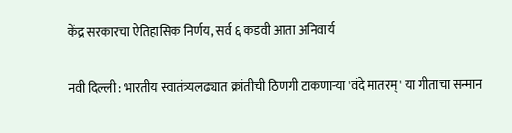केंद्र सरकारचा ऐतिहासिक निर्णय, सर्व ६ कडवी आता अनिवार्य

नवी दिल्ली : भारतीय स्वातंत्र्यलढ्यात क्रांतीची ठिणगी टाकणाऱ्या 'वंदे मातरम्' या गीताचा सन्मान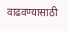वाढवण्यासाठी